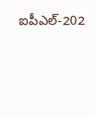ఐపీఎల్-202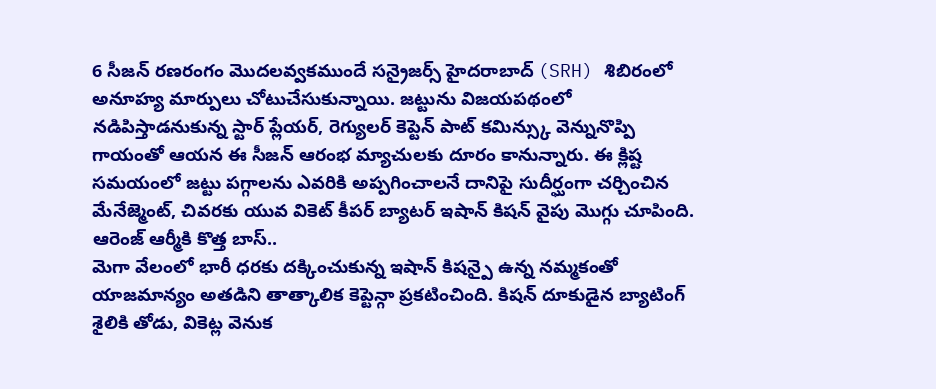6 సీజన్ రణరంగం మొదలవ్వకముందే సన్రైజర్స్ హైదరాబాద్ (SRH) శిబిరంలో అనూహ్య మార్పులు చోటుచేసుకున్నాయి. జట్టును విజయపథంలో నడిపిస్తాడనుకున్న స్టార్ ప్లేయర్, రెగ్యులర్ కెప్టెన్ పాట్ కమిన్స్కు వెన్నునొప్పి గాయంతో ఆయన ఈ సీజన్ ఆరంభ మ్యాచులకు దూరం కానున్నారు. ఈ క్లిష్ట సమయంలో జట్టు పగ్గాలను ఎవరికి అప్పగించాలనే దానిపై సుదీర్ఘంగా చర్చించిన మేనేజ్మెంట్, చివరకు యువ వికెట్ కీపర్ బ్యాటర్ ఇషాన్ కిషన్ వైపు మొగ్గు చూపింది.
ఆరెంజ్ ఆర్మీకి కొత్త బాస్..
మెగా వేలంలో భారీ ధరకు దక్కించుకున్న ఇషాన్ కిషన్పై ఉన్న నమ్మకంతో యాజమాన్యం అతడిని తాత్కాలిక కెప్టెన్గా ప్రకటించింది. కిషన్ దూకుడైన బ్యాటింగ్ శైలికి తోడు, వికెట్ల వెనుక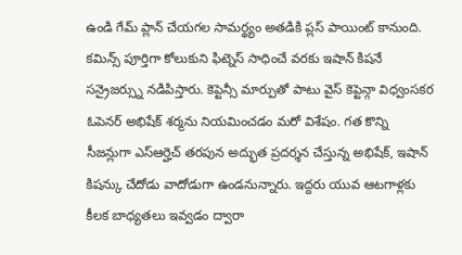ఉండి గేమ్ ప్లాన్ చేయగల సామర్థ్యం అతడికి ప్లస్ పాయింట్ కానుంది. కమిన్స్ పూర్తిగా కోలుకుని ఫిట్నెస్ సాధించే వరకు ఇషాన్ కిషనే సన్రైజర్స్ను నడిపిస్తారు. కెప్టెన్సీ మార్పుతో పాటు వైస్ కెప్టెన్గా విధ్వంసకర ఓపెనర్ అభిషేక్ శర్మను నియమించడం మరో విశేషం. గత కొన్ని సీజన్లుగా ఎస్ఆర్హెచ్ తరపున అద్భుత ప్రదర్శన చేస్తున్న అభిషేక్, ఇషాన్ కిషన్కు చేదోడు వాదోడుగా ఉండనున్నారు. ఇద్దరు యువ ఆటగాళ్లకు కీలక బాధ్యతలు ఇవ్వడం ద్వారా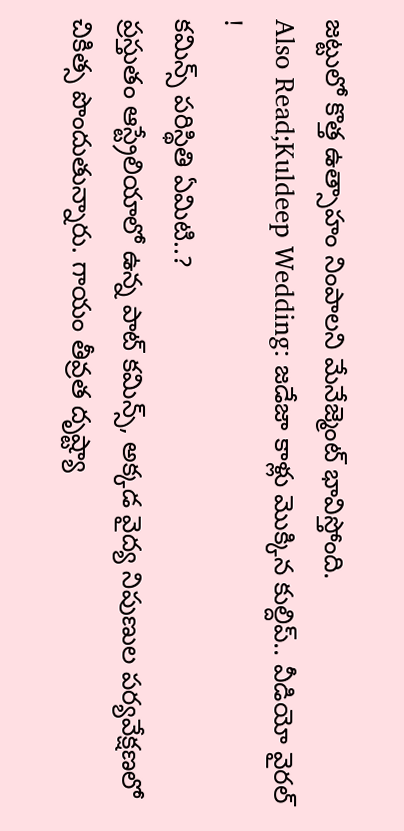జట్టులో కొత్త ఉత్సాహం నింపాలని మేనేజ్మెంట్ భావిస్తోంది.
Also Read;Kuldeep Wedding: జడేజా కాళ్లు మొక్కిన కుల్దిప్.. వీడియో వైరల్ !
కమిన్స్ పరిస్థితి ఏమిటి..?
ప్రస్తుతం ఆస్ట్రేలియాలో ఉన్న పాట్ కమిన్స్, అక్కడ వైద్య నిపుణుల పర్యవేక్షణలో చికిత్స పొందుతున్నారు. గాయం తీవ్రత దృష్ట్యా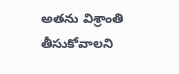అతను విశ్రాంతి తీసుకోవాలని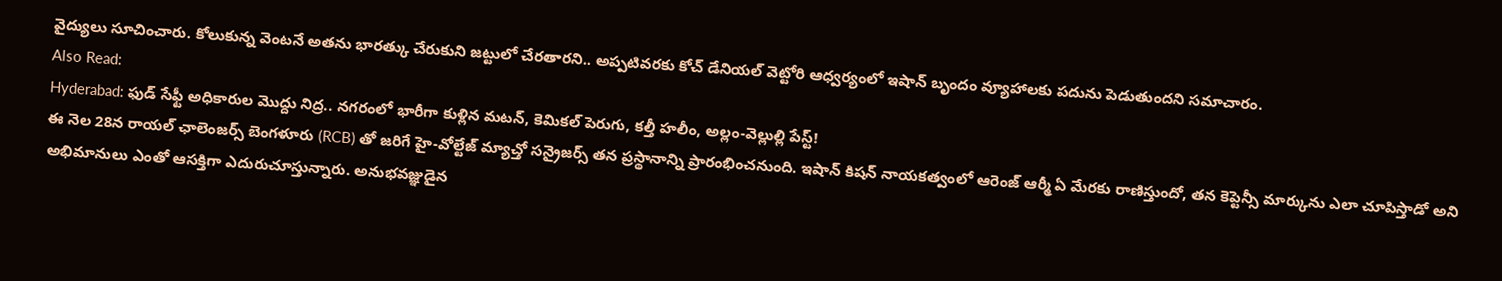వైద్యులు సూచించారు. కోలుకున్న వెంటనే అతను భారత్కు చేరుకుని జట్టులో చేరతారని.. అప్పటివరకు కోచ్ డేనియల్ వెట్టోరి ఆధ్వర్యంలో ఇషాన్ బృందం వ్యూహాలకు పదును పెడుతుందని సమాచారం.
Also Read:
Hyderabad: ఫుడ్ సేఫ్టీ అధికారుల మొద్దు నిద్ర.. నగరంలో భారీగా కుళ్లిన మటన్, కెమికల్ పెరుగు, కల్తీ హలీం, అల్లం-వెల్లుల్లి పేస్ట్!
ఈ నెల 28న రాయల్ ఛాలెంజర్స్ బెంగళూరు (RCB) తో జరిగే హై-వోల్టేజ్ మ్యాచ్తో సన్రైజర్స్ తన ప్రస్థానాన్ని ప్రారంభించనుంది. ఇషాన్ కిషన్ నాయకత్వంలో ఆరెంజ్ ఆర్మీ ఏ మేరకు రాణిస్తుందో, తన కెప్టెన్సీ మార్కును ఎలా చూపిస్తాడో అని అభిమానులు ఎంతో ఆసక్తిగా ఎదురుచూస్తున్నారు. అనుభవజ్ఞుడైన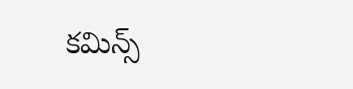కమిన్స్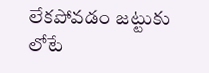లేకపోవడం జట్టుకు లోటే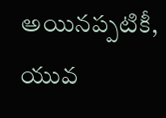అయినప్పటికీ, యువ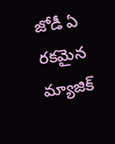జోడీ ఏ రకమైన మ్యాజిక్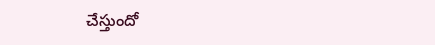చేస్తుందో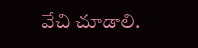వేచి చూడాలి.